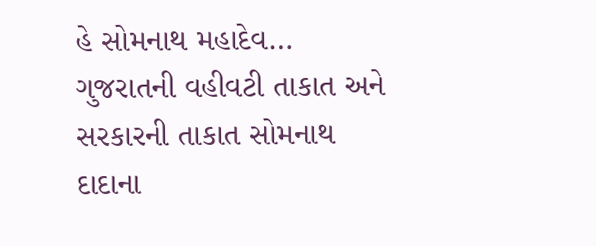હે સોમનાથ મહાદેવ…
ગુજરાતની વહીવટી તાકાત અને સરકારની તાકાત સોમનાથ દાદાના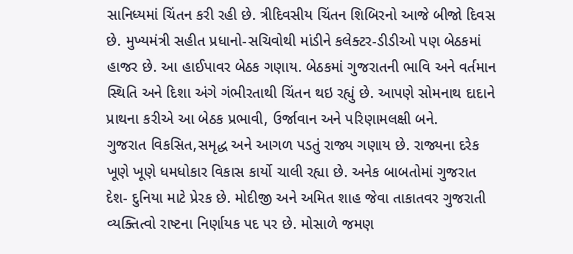સાનિધ્યમાં ચિંતન કરી રહી છે. ત્રીદિવસીય ચિંતન શિબિરનો આજે બીજો દિવસ છે. મુખ્યમંત્રી સહીત પ્રધાનો-સચિવોથી માંડીને કલેક્ટર-ડીડીઓ પણ બેઠકમાં હાજર છે. આ હાઈપાવર બેઠક ગણાય. બેઠકમાં ગુજરાતની ભાવિ અને વર્તમાન સ્થિતિ અને દિશા અંગે ગંભીરતાથી ચિંતન થઇ રહ્યું છે. આપણે સોમનાથ દાદાને પ્રાથના કરીએ આ બેઠક પ્રભાવી, ઉર્જાવાન અને પરિણામલક્ષી બને.
ગુજરાત વિકસિત,સમૃદ્ધ અને આગળ પડતું રાજ્ય ગણાય છે. રાજ્યના દરેક ખૂણે ખૂણે ધમધોકાર વિકાસ કાર્યો ચાલી રહ્યા છે. અનેક બાબતોમાં ગુજરાત દેશ- દુનિયા માટે પ્રેરક છે. મોદીજી અને અમિત શાહ જેવા તાકાતવર ગુજરાતી વ્યક્તિત્વો રાષ્ટના નિર્ણાયક પદ પર છે. મોસાળે જમણ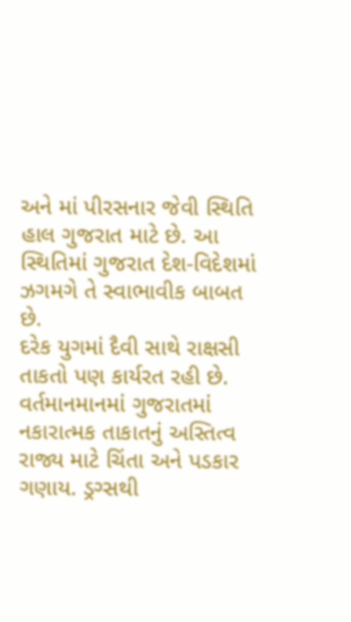અને માં પીરસનાર જેવી સ્થિતિ હાલ ગુજરાત માટે છે. આ સ્થિતિમાં ગુજરાત દેશ-વિદેશમાં ઝગમગે તે સ્વાભાવીક બાબત છે.
દરેક યુગમાં દૈવી સાથે રાક્ષસી તાકતો પણ કાર્યરત રહી છે. વર્તમાનમાનમાં ગુજરાતમાં નકારાત્મક તાકાતનું અસ્તિત્વ રાજ્ય માટે ચિંતા અને પડકાર ગણાય. ડ્રગ્સથી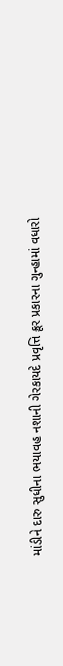માંડીને દારુ સુધીના ભયાવહ નશાની ગેરકાયદે પ્રવૃત્તિ ક્રૂર પ્રકારના ગુન્હામાં વધારો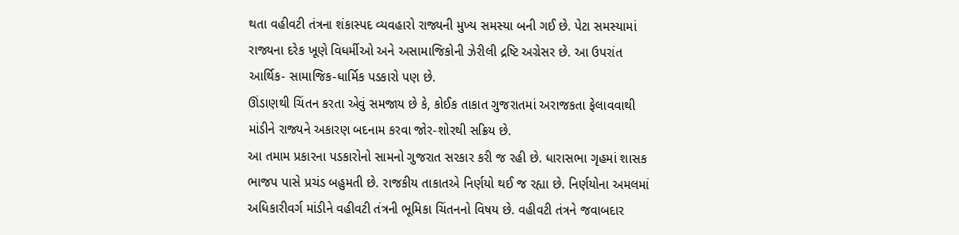થતા વહીવટી તંત્રના શંકાસ્પદ વ્યવહારો રાજ્યની મુખ્ય સમસ્યા બની ગઈ છે. પેટા સમસ્યામાં રાજ્યના દરેક ખૂણે વિધર્મીઓ અને અસામાજિકોની ઝેરીલી દ્રષ્ટિ અગ્રેસર છે. આ ઉપરાંત આર્થિક- સામાજિક-ધાર્મિક પડકારો પણ છે.
ઊંડાણથી ચિંતન કરતા એવું સમજાય છે કે, કોઈક તાકાત ગુજરાતમાં અરાજકતા ફેલાવવાથી માંડીને રાજ્યને અકારણ બદનામ કરવા જોર-શોરથી સક્રિય છે.
આ તમામ પ્રકારના પડકારોનો સામનો ગુજરાત સરકાર કરી જ રહી છે. ધારાસભા ગૃહમાં શાસક ભાજપ પાસે પ્રચંડ બહુમતી છે. રાજકીય તાકાતએ નિર્ણયો થઈ જ રહ્યા છે. નિર્ણયોના અમલમાં અધિકારીવર્ગ માંડીને વહીવટી તંત્રની ભૂમિકા ચિંતનનો વિષય છે. વહીવટી તંત્રને જવાબદાર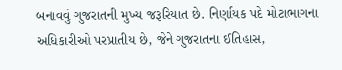બનાવવું ગુજરાતની મુખ્ય જરૂરિયાત છે. નિર્ણાયક પદે મોટાભાગના અધિકારીઓ પરપ્રાતીય છે, જેને ગુજરાતના ઈતિહાસ,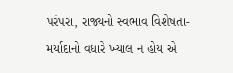પરંપરા, રાજ્યનો સ્વભાવ વિશેષતા-મર્યાદાનો વધારે ખ્યાલ ન હોય એ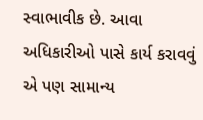સ્વાભાવીક છે. આવા અધિકારીઓ પાસે કાર્ય કરાવવું એ પણ સામાન્ય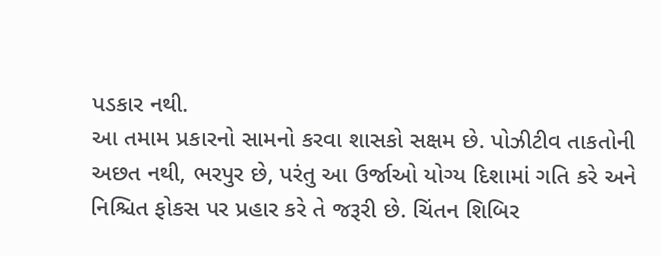પડકાર નથી.
આ તમામ પ્રકારનો સામનો કરવા શાસકો સક્ષમ છે. પોઝીટીવ તાકતોની અછત નથી, ભરપુર છે, પરંતુ આ ઉર્જાઓ યોગ્ય દિશામાં ગતિ કરે અને નિશ્ચિત ફોકસ પર પ્રહાર કરે તે જરૂરી છે. ચિંતન શિબિર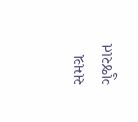સમગ્ર ગુજરાત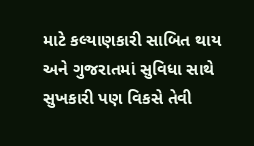માટે કલ્યાણકારી સાબિત થાય અને ગુજરાતમાં સુવિધા સાથે સુખકારી પણ વિકસે તેવી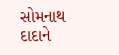સોમનાથ દાદાને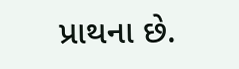પ્રાથના છે.